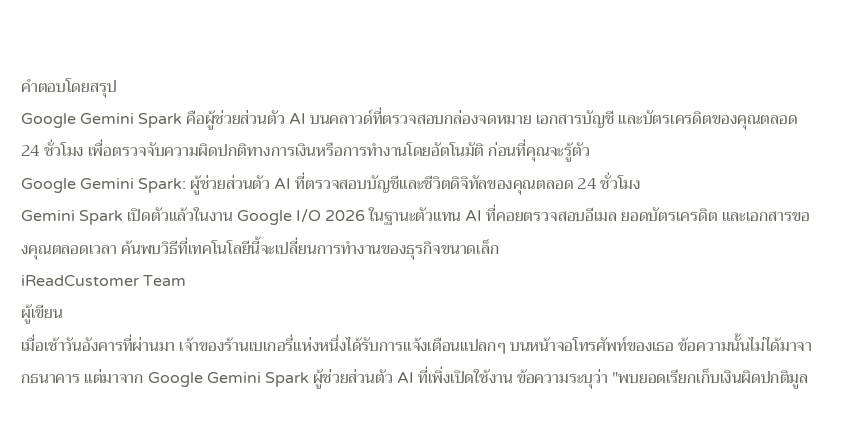คำตอบโดยสรุป
Google Gemini Spark คือผู้ช่วยส่วนตัว AI บนคลาวด์ที่ตรวจสอบกล่องจดหมาย เอกสารบัญชี และบัตรเครดิตของคุณตลอด 24 ชั่วโมง เพื่อตรวจจับความผิดปกติทางการเงินหรือการทำงานโดยอัตโนมัติ ก่อนที่คุณจะรู้ตัว
Google Gemini Spark: ผู้ช่วยส่วนตัว AI ที่ตรวจสอบบัญชีและชีวิตดิจิทัลของคุณตลอด 24 ชั่วโมง
Gemini Spark เปิดตัวแล้วในงาน Google I/O 2026 ในฐานะตัวแทน AI ที่คอยตรวจสอบอีเมล ยอดบัตรเครดิต และเอกสารของคุณตลอดเวลา ค้นพบวิธีที่เทคโนโลยีนี้จะเปลี่ยนการทำงานของธุรกิจขนาดเล็ก
iReadCustomer Team
ผู้เขียน
เมื่อเช้าวันอังคารที่ผ่านมา เจ้าของร้านเบเกอรี่แห่งหนึ่งได้รับการแจ้งเตือนแปลกๆ บนหน้าจอโทรศัพท์ของเธอ ข้อความนั้นไม่ได้มาจากธนาคาร แต่มาจาก Google Gemini Spark ผู้ช่วยส่วนตัว AI ที่เพิ่งเปิดใช้งาน ข้อความระบุว่า "พบยอดเรียกเก็บเงินผิดปกติมูล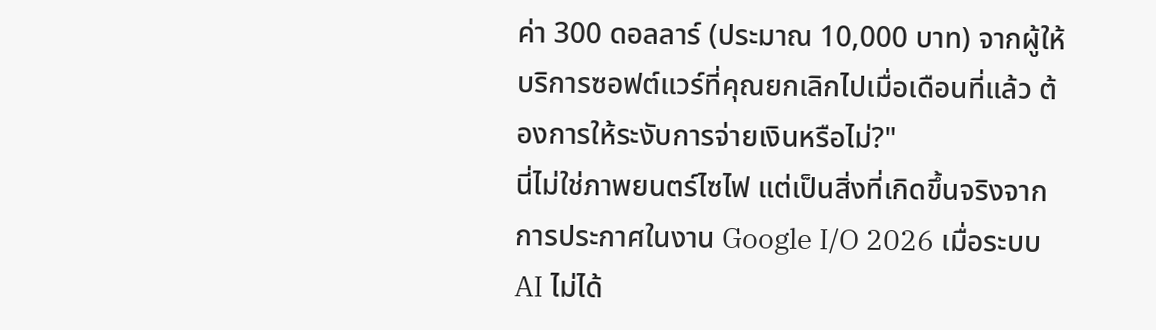ค่า 300 ดอลลาร์ (ประมาณ 10,000 บาท) จากผู้ให้บริการซอฟต์แวร์ที่คุณยกเลิกไปเมื่อเดือนที่แล้ว ต้องการให้ระงับการจ่ายเงินหรือไม่?"
นี่ไม่ใช่ภาพยนตร์ไซไฟ แต่เป็นสิ่งที่เกิดขึ้นจริงจากการประกาศในงาน Google I/O 2026 เมื่อระบบ AI ไม่ได้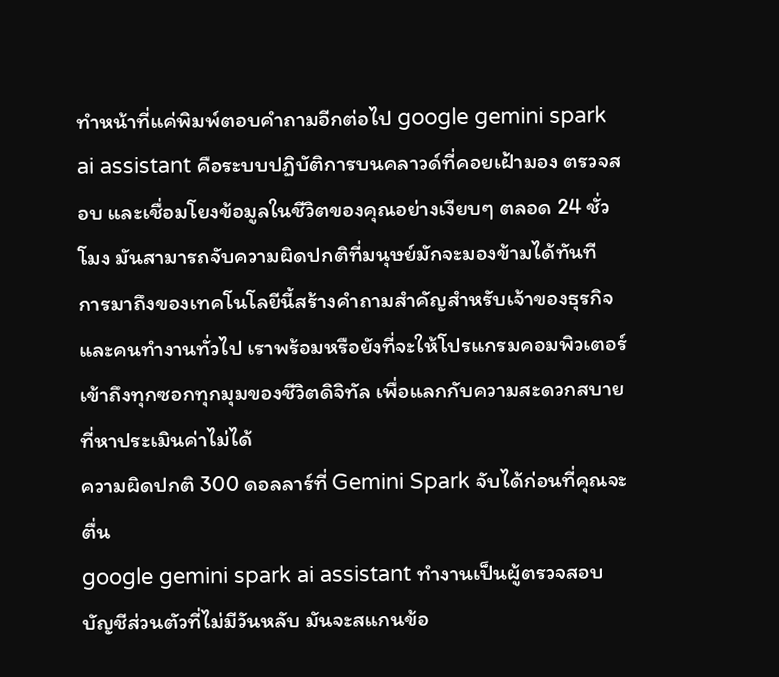ทำหน้าที่แค่พิมพ์ตอบคำถามอีกต่อไป google gemini spark ai assistant คือระบบปฏิบัติการบนคลาวด์ที่คอยเฝ้ามอง ตรวจสอบ และเชื่อมโยงข้อมูลในชีวิตของคุณอย่างเงียบๆ ตลอด 24 ชั่วโมง มันสามารถจับความผิดปกติที่มนุษย์มักจะมองข้ามได้ทันที
การมาถึงของเทคโนโลยีนี้สร้างคำถามสำคัญสำหรับเจ้าของธุรกิจและคนทำงานทั่วไป เราพร้อมหรือยังที่จะให้โปรแกรมคอมพิวเตอร์เข้าถึงทุกซอกทุกมุมของชีวิตดิจิทัล เพื่อแลกกับความสะดวกสบายที่หาประเมินค่าไม่ได้
ความผิดปกติ 300 ดอลลาร์ที่ Gemini Spark จับได้ก่อนที่คุณจะตื่น
google gemini spark ai assistant ทำงานเป็นผู้ตรวจสอบบัญชีส่วนตัวที่ไม่มีวันหลับ มันจะสแกนข้อ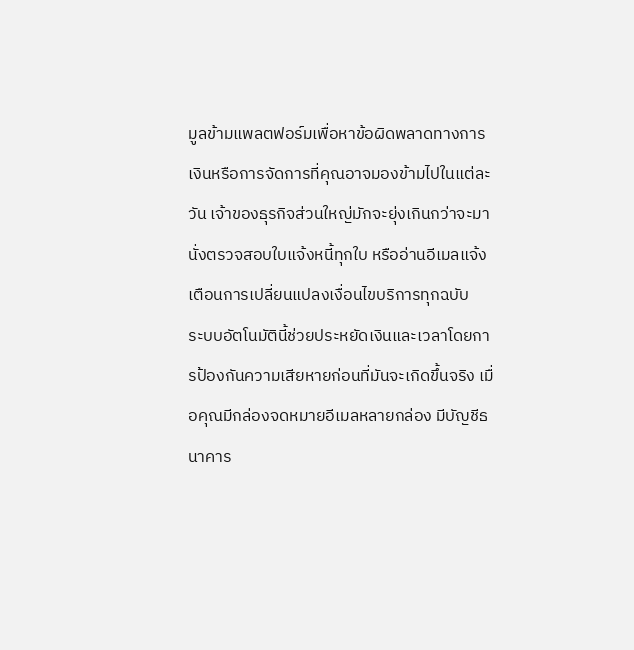มูลข้ามแพลตฟอร์มเพื่อหาข้อผิดพลาดทางการเงินหรือการจัดการที่คุณอาจมองข้ามไปในแต่ละวัน เจ้าของธุรกิจส่วนใหญ่มักจะยุ่งเกินกว่าจะมานั่งตรวจสอบใบแจ้งหนี้ทุกใบ หรืออ่านอีเมลแจ้งเตือนการเปลี่ยนแปลงเงื่อนไขบริการทุกฉบับ
ระบบอัตโนมัตินี้ช่วยประหยัดเงินและเวลาโดยการป้องกันความเสียหายก่อนที่มันจะเกิดขึ้นจริง เมื่อคุณมีกล่องจดหมายอีเมลหลายกล่อง มีบัญชีธนาคาร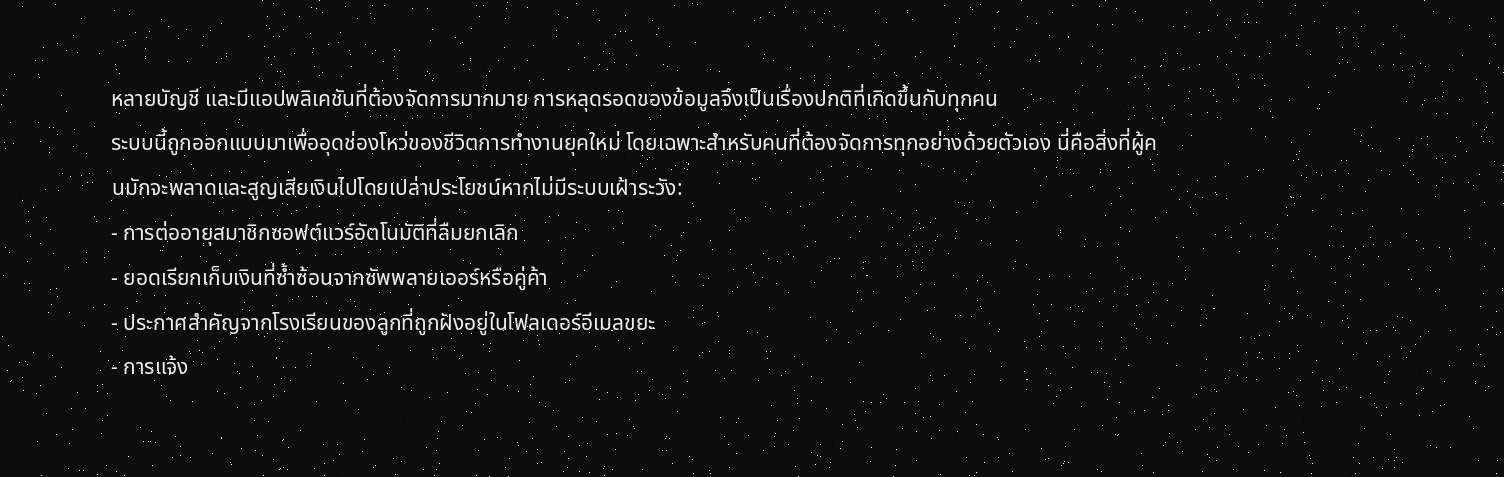หลายบัญชี และมีแอปพลิเคชันที่ต้องจัดการมากมาย การหลุดรอดของข้อมูลจึงเป็นเรื่องปกติที่เกิดขึ้นกับทุกคน
ระบบนี้ถูกออกแบบมาเพื่ออุดช่องโหว่ของชีวิตการทำงานยุคใหม่ โดยเฉพาะสำหรับคนที่ต้องจัดการทุกอย่างด้วยตัวเอง นี่คือสิ่งที่ผู้คนมักจะพลาดและสูญเสียเงินไปโดยเปล่าประโยชน์หากไม่มีระบบเฝ้าระวัง:
- การต่ออายุสมาชิกซอฟต์แวร์อัตโนมัติที่ลืมยกเลิก
- ยอดเรียกเก็บเงินที่ซ้ำซ้อนจากซัพพลายเออร์หรือคู่ค้า
- ประกาศสำคัญจากโรงเรียนของลูกที่ถูกฝังอยู่ในโฟลเดอร์อีเมลขยะ
- การแจ้ง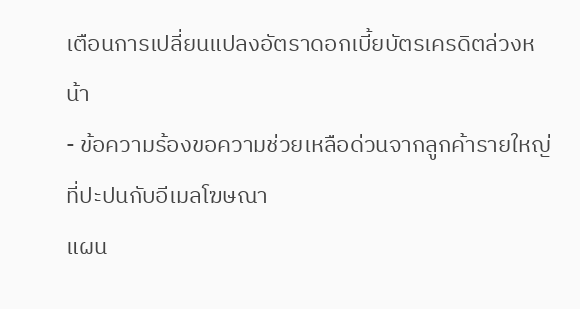เตือนการเปลี่ยนแปลงอัตราดอกเบี้ยบัตรเครดิตล่วงหน้า
- ข้อความร้องขอความช่วยเหลือด่วนจากลูกค้ารายใหญ่ที่ปะปนกับอีเมลโฆษณา
แผน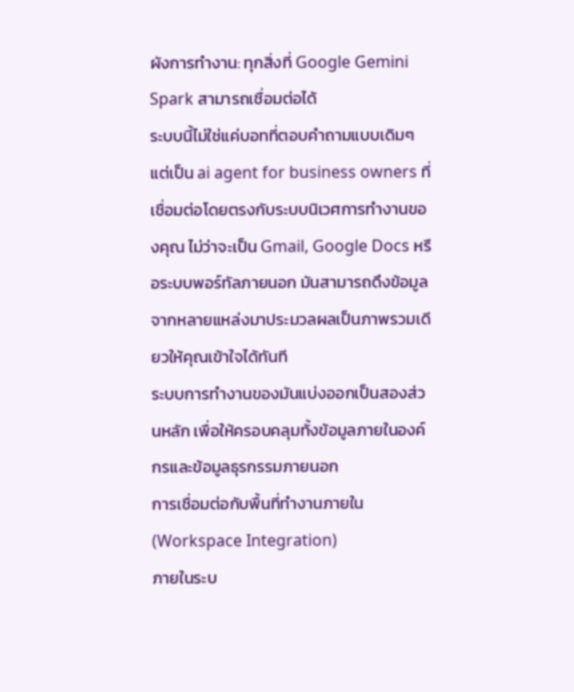ผังการทำงาน: ทุกสิ่งที่ Google Gemini Spark สามารถเชื่อมต่อได้
ระบบนี้ไม่ใช่แค่บอทที่ตอบคำถามแบบเดิมๆ แต่เป็น ai agent for business owners ที่เชื่อมต่อโดยตรงกับระบบนิเวศการทำงานของคุณ ไม่ว่าจะเป็น Gmail, Google Docs หรือระบบพอร์ทัลภายนอก มันสามารถดึงข้อมูลจากหลายแหล่งมาประมวลผลเป็นภาพรวมเดียวให้คุณเข้าใจได้ทันที
ระบบการทำงานของมันแบ่งออกเป็นสองส่วนหลัก เพื่อให้ครอบคลุมทั้งข้อมูลภายในองค์กรและข้อมูลธุรกรรมภายนอก
การเชื่อมต่อกับพื้นที่ทำงานภายใน (Workspace Integration)
ภายในระบ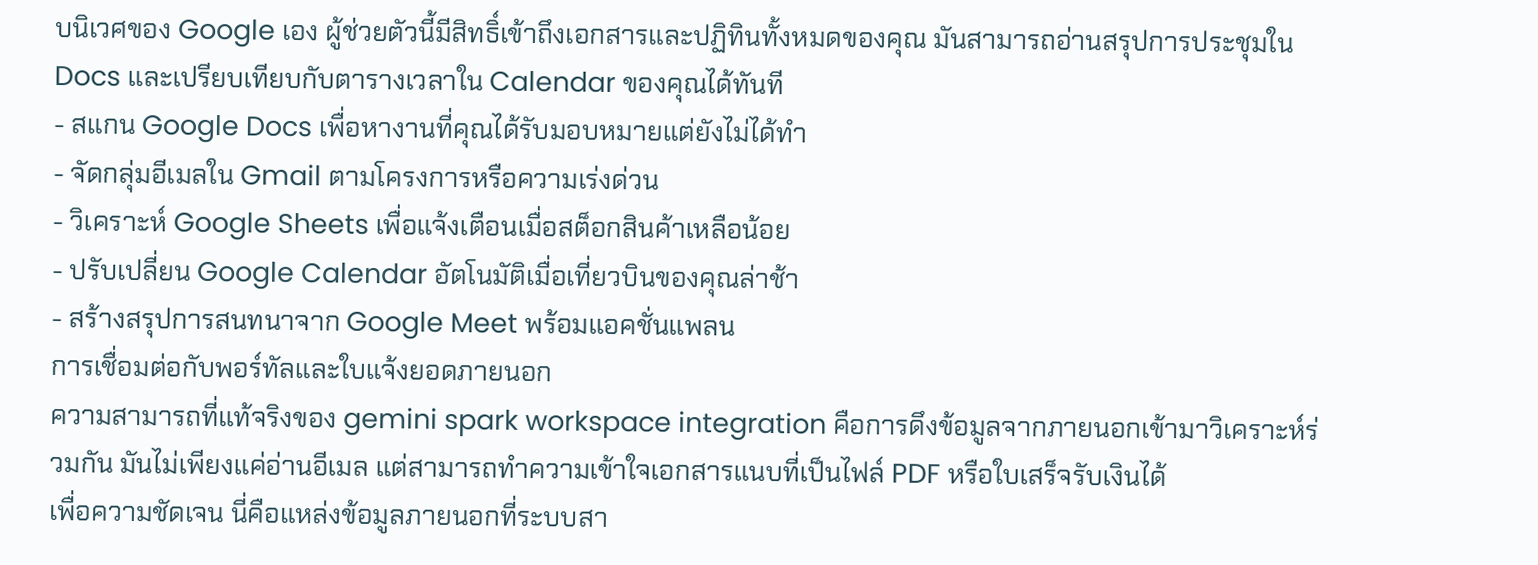บนิเวศของ Google เอง ผู้ช่วยตัวนี้มีสิทธิ์เข้าถึงเอกสารและปฏิทินทั้งหมดของคุณ มันสามารถอ่านสรุปการประชุมใน Docs และเปรียบเทียบกับตารางเวลาใน Calendar ของคุณได้ทันที
- สแกน Google Docs เพื่อหางานที่คุณได้รับมอบหมายแต่ยังไม่ได้ทำ
- จัดกลุ่มอีเมลใน Gmail ตามโครงการหรือความเร่งด่วน
- วิเคราะห์ Google Sheets เพื่อแจ้งเตือนเมื่อสต็อกสินค้าเหลือน้อย
- ปรับเปลี่ยน Google Calendar อัตโนมัติเมื่อเที่ยวบินของคุณล่าช้า
- สร้างสรุปการสนทนาจาก Google Meet พร้อมแอคชั่นแพลน
การเชื่อมต่อกับพอร์ทัลและใบแจ้งยอดภายนอก
ความสามารถที่แท้จริงของ gemini spark workspace integration คือการดึงข้อมูลจากภายนอกเข้ามาวิเคราะห์ร่วมกัน มันไม่เพียงแค่อ่านอีเมล แต่สามารถทำความเข้าใจเอกสารแนบที่เป็นไฟล์ PDF หรือใบเสร็จรับเงินได้
เพื่อความชัดเจน นี่คือแหล่งข้อมูลภายนอกที่ระบบสา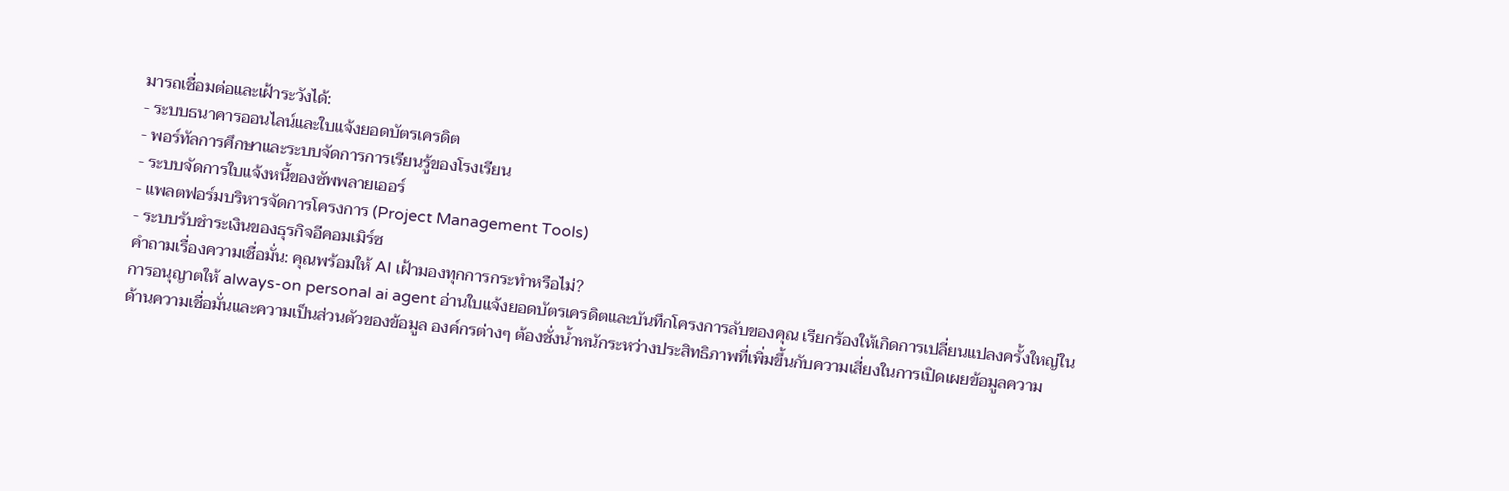มารถเชื่อมต่อและเฝ้าระวังได้:
- ระบบธนาคารออนไลน์และใบแจ้งยอดบัตรเครดิต
- พอร์ทัลการศึกษาและระบบจัดการการเรียนรู้ของโรงเรียน
- ระบบจัดการใบแจ้งหนี้ของซัพพลายเออร์
- แพลตฟอร์มบริหารจัดการโครงการ (Project Management Tools)
- ระบบรับชำระเงินของธุรกิจอีคอมเมิร์ซ
คำถามเรื่องความเชื่อมั่น: คุณพร้อมให้ AI เฝ้ามองทุกการกระทำหรือไม่?
การอนุญาตให้ always-on personal ai agent อ่านใบแจ้งยอดบัตรเครดิตและบันทึกโครงการลับของคุณ เรียกร้องให้เกิดการเปลี่ยนแปลงครั้งใหญ่ในด้านความเชื่อมั่นและความเป็นส่วนตัวของข้อมูล องค์กรต่างๆ ต้องชั่งน้ำหนักระหว่างประสิทธิภาพที่เพิ่มขึ้นกับความเสี่ยงในการเปิดเผยข้อมูลความ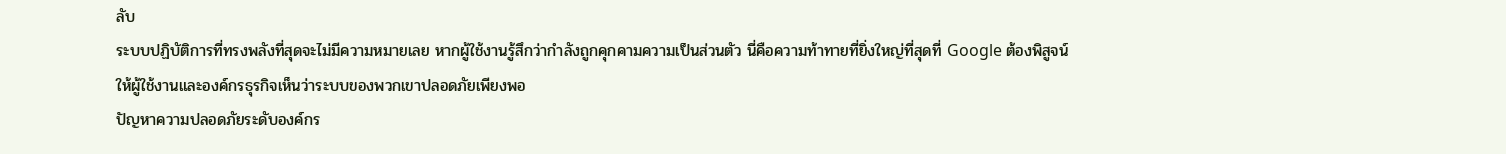ลับ
ระบบปฏิบัติการที่ทรงพลังที่สุดจะไม่มีความหมายเลย หากผู้ใช้งานรู้สึกว่ากำลังถูกคุกคามความเป็นส่วนตัว นี่คือความท้าทายที่ยิ่งใหญ่ที่สุดที่ Google ต้องพิสูจน์ให้ผู้ใช้งานและองค์กรธุรกิจเห็นว่าระบบของพวกเขาปลอดภัยเพียงพอ
ปัญหาความปลอดภัยระดับองค์กร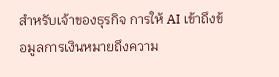สำหรับเจ้าของธุรกิจ การให้ AI เข้าถึงข้อมูลการเงินหมายถึงความ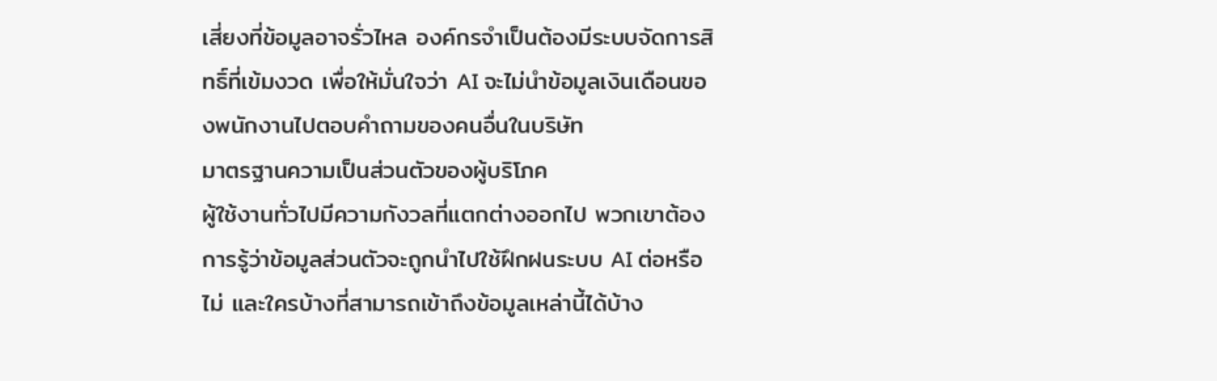เสี่ยงที่ข้อมูลอาจรั่วไหล องค์กรจำเป็นต้องมีระบบจัดการสิทธิ์ที่เข้มงวด เพื่อให้มั่นใจว่า AI จะไม่นำข้อมูลเงินเดือนของพนักงานไปตอบคำถามของคนอื่นในบริษัท
มาตรฐานความเป็นส่วนตัวของผู้บริโภค
ผู้ใช้งานทั่วไปมีความกังวลที่แตกต่างออกไป พวกเขาต้องการรู้ว่าข้อมูลส่วนตัวจะถูกนำไปใช้ฝึกฝนระบบ AI ต่อหรือไม่ และใครบ้างที่สามารถเข้าถึงข้อมูลเหล่านี้ได้บ้าง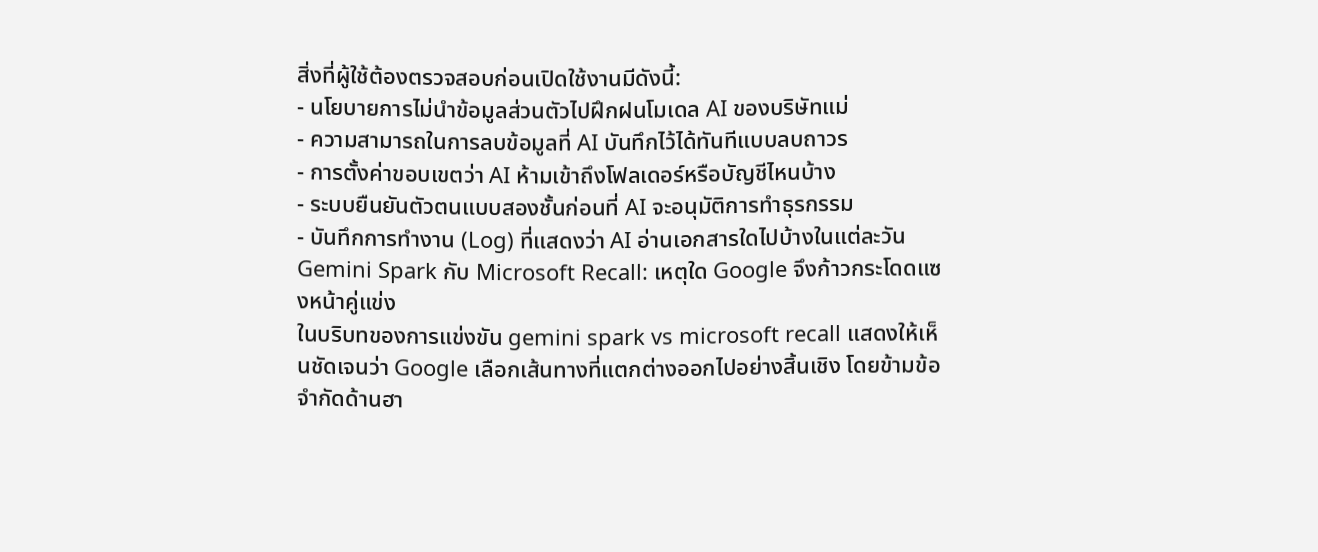สิ่งที่ผู้ใช้ต้องตรวจสอบก่อนเปิดใช้งานมีดังนี้:
- นโยบายการไม่นำข้อมูลส่วนตัวไปฝึกฝนโมเดล AI ของบริษัทแม่
- ความสามารถในการลบข้อมูลที่ AI บันทึกไว้ได้ทันทีแบบลบถาวร
- การตั้งค่าขอบเขตว่า AI ห้ามเข้าถึงโฟลเดอร์หรือบัญชีไหนบ้าง
- ระบบยืนยันตัวตนแบบสองชั้นก่อนที่ AI จะอนุมัติการทำธุรกรรม
- บันทึกการทำงาน (Log) ที่แสดงว่า AI อ่านเอกสารใดไปบ้างในแต่ละวัน
Gemini Spark กับ Microsoft Recall: เหตุใด Google จึงก้าวกระโดดแซงหน้าคู่แข่ง
ในบริบทของการแข่งขัน gemini spark vs microsoft recall แสดงให้เห็นชัดเจนว่า Google เลือกเส้นทางที่แตกต่างออกไปอย่างสิ้นเชิง โดยข้ามข้อจำกัดด้านฮา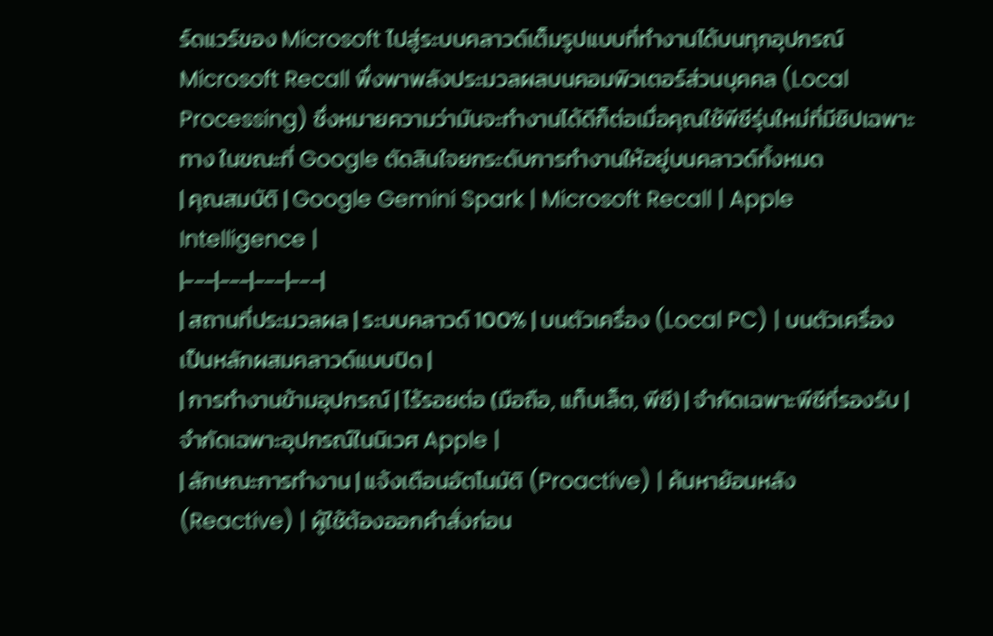ร์ดแวร์ของ Microsoft ไปสู่ระบบคลาวด์เต็มรูปแบบที่ทำงานได้บนทุกอุปกรณ์
Microsoft Recall พึ่งพาพลังประมวลผลบนคอมพิวเตอร์ส่วนบุคคล (Local Processing) ซึ่งหมายความว่ามันจะทำงานได้ดีก็ต่อเมื่อคุณใช้พีซีรุ่นใหม่ที่มีชิปเฉพาะทาง ในขณะที่ Google ตัดสินใจยกระดับการทำงานให้อยู่บนคลาวด์ทั้งหมด
| คุณสมบัติ | Google Gemini Spark | Microsoft Recall | Apple Intelligence |
|---|---|---|---|
| สถานที่ประมวลผล | ระบบคลาวด์ 100% | บนตัวเครื่อง (Local PC) | บนตัวเครื่องเป็นหลักผสมคลาวด์แบบปิด |
| การทำงานข้ามอุปกรณ์ | ไร้รอยต่อ (มือถือ, แท็บเล็ต, พีซี) | จำกัดเฉพาะพีซีที่รองรับ | จำกัดเฉพาะอุปกรณ์ในนิเวศ Apple |
| ลักษณะการทำงาน | แจ้งเตือนอัตโนมัติ (Proactive) | ค้นหาย้อนหลัง (Reactive) | ผู้ใช้ต้องออกคำสั่งก่อน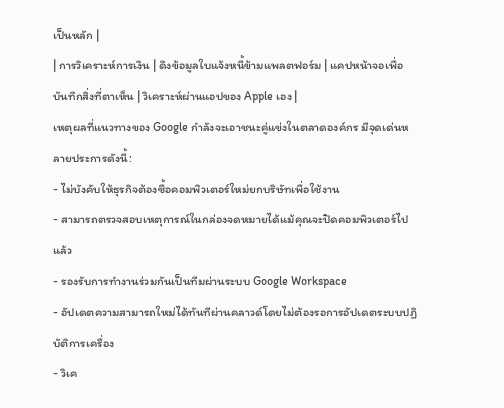เป็นหลัก |
| การวิเคราะห์การเงิน | ดึงข้อมูลใบแจ้งหนี้ข้ามแพลตฟอร์ม | แคปหน้าจอเพื่อบันทึกสิ่งที่ตาเห็น | วิเคราะห์ผ่านแอปของ Apple เอง |
เหตุผลที่แนวทางของ Google กำลังจะเอาชนะคู่แข่งในตลาดองค์กร มีจุดเด่นหลายประการดังนี้:
- ไม่บังคับให้ธุรกิจต้องซื้อคอมพิวเตอร์ใหม่ยกบริษัทเพื่อใช้งาน
- สามารถตรวจสอบเหตุการณ์ในกล่องจดหมายได้แม้คุณจะปิดคอมพิวเตอร์ไปแล้ว
- รองรับการทำงานร่วมกันเป็นทีมผ่านระบบ Google Workspace
- อัปเดตความสามารถใหม่ได้ทันทีผ่านคลาวด์โดยไม่ต้องรอการอัปเดตระบบปฏิบัติการเครื่อง
- วิเค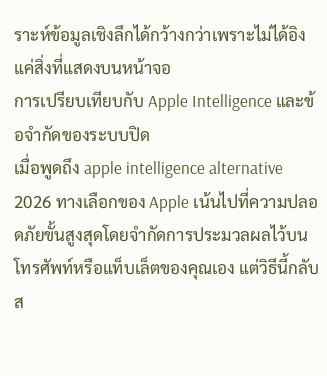ราะห์ข้อมูลเชิงลึกได้กว้างกว่าเพราะไม่ได้อิงแค่สิ่งที่แสดงบนหน้าจอ
การเปรียบเทียบกับ Apple Intelligence และข้อจำกัดของระบบปิด
เมื่อพูดถึง apple intelligence alternative 2026 ทางเลือกของ Apple เน้นไปที่ความปลอดภัยขั้นสูงสุดโดยจำกัดการประมวลผลไว้บนโทรศัพท์หรือแท็บเล็ตของคุณเอง แต่วิธีนี้กลับส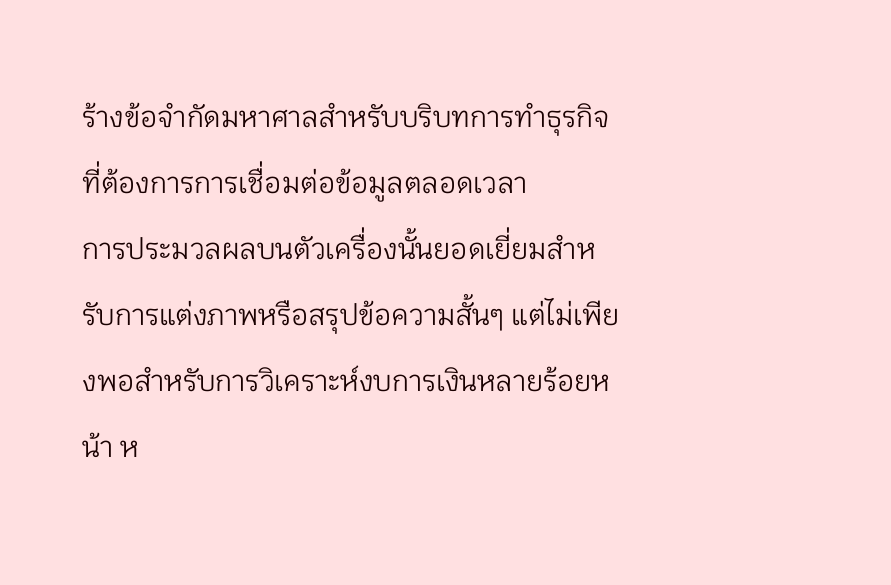ร้างข้อจำกัดมหาศาลสำหรับบริบทการทำธุรกิจที่ต้องการการเชื่อมต่อข้อมูลตลอดเวลา
การประมวลผลบนตัวเครื่องนั้นยอดเยี่ยมสำหรับการแต่งภาพหรือสรุปข้อความสั้นๆ แต่ไม่เพียงพอสำหรับการวิเคราะห์งบการเงินหลายร้อยหน้า ห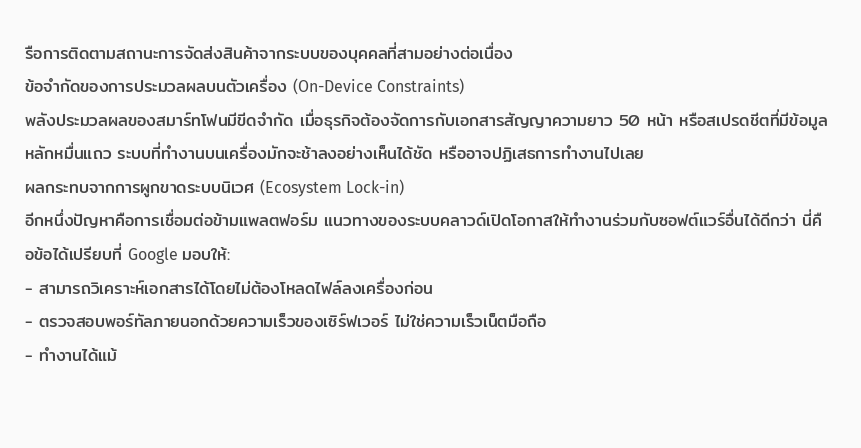รือการติดตามสถานะการจัดส่งสินค้าจากระบบของบุคคลที่สามอย่างต่อเนื่อง
ข้อจำกัดของการประมวลผลบนตัวเครื่อง (On-Device Constraints)
พลังประมวลผลของสมาร์ทโฟนมีขีดจำกัด เมื่อธุรกิจต้องจัดการกับเอกสารสัญญาความยาว 50 หน้า หรือสเปรดชีตที่มีข้อมูลหลักหมื่นแถว ระบบที่ทำงานบนเครื่องมักจะช้าลงอย่างเห็นได้ชัด หรืออาจปฏิเสธการทำงานไปเลย
ผลกระทบจากการผูกขาดระบบนิเวศ (Ecosystem Lock-in)
อีกหนึ่งปัญหาคือการเชื่อมต่อข้ามแพลตฟอร์ม แนวทางของระบบคลาวด์เปิดโอกาสให้ทำงานร่วมกับซอฟต์แวร์อื่นได้ดีกว่า นี่คือข้อได้เปรียบที่ Google มอบให้:
- สามารถวิเคราะห์เอกสารได้โดยไม่ต้องโหลดไฟล์ลงเครื่องก่อน
- ตรวจสอบพอร์ทัลภายนอกด้วยความเร็วของเซิร์ฟเวอร์ ไม่ใช่ความเร็วเน็ตมือถือ
- ทำงานได้แม้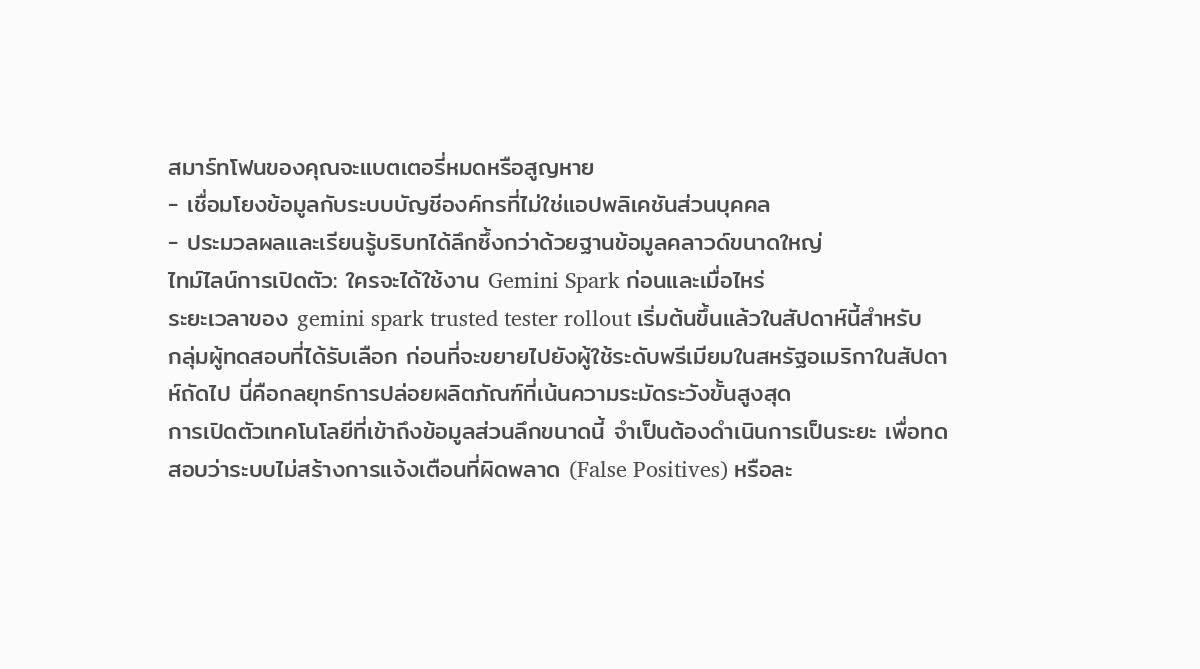สมาร์ทโฟนของคุณจะแบตเตอรี่หมดหรือสูญหาย
- เชื่อมโยงข้อมูลกับระบบบัญชีองค์กรที่ไม่ใช่แอปพลิเคชันส่วนบุคคล
- ประมวลผลและเรียนรู้บริบทได้ลึกซึ้งกว่าด้วยฐานข้อมูลคลาวด์ขนาดใหญ่
ไทม์ไลน์การเปิดตัว: ใครจะได้ใช้งาน Gemini Spark ก่อนและเมื่อไหร่
ระยะเวลาของ gemini spark trusted tester rollout เริ่มต้นขึ้นแล้วในสัปดาห์นี้สำหรับกลุ่มผู้ทดสอบที่ได้รับเลือก ก่อนที่จะขยายไปยังผู้ใช้ระดับพรีเมียมในสหรัฐอเมริกาในสัปดาห์ถัดไป นี่คือกลยุทธ์การปล่อยผลิตภัณฑ์ที่เน้นความระมัดระวังขั้นสูงสุด
การเปิดตัวเทคโนโลยีที่เข้าถึงข้อมูลส่วนลึกขนาดนี้ จำเป็นต้องดำเนินการเป็นระยะ เพื่อทดสอบว่าระบบไม่สร้างการแจ้งเตือนที่ผิดพลาด (False Positives) หรือละ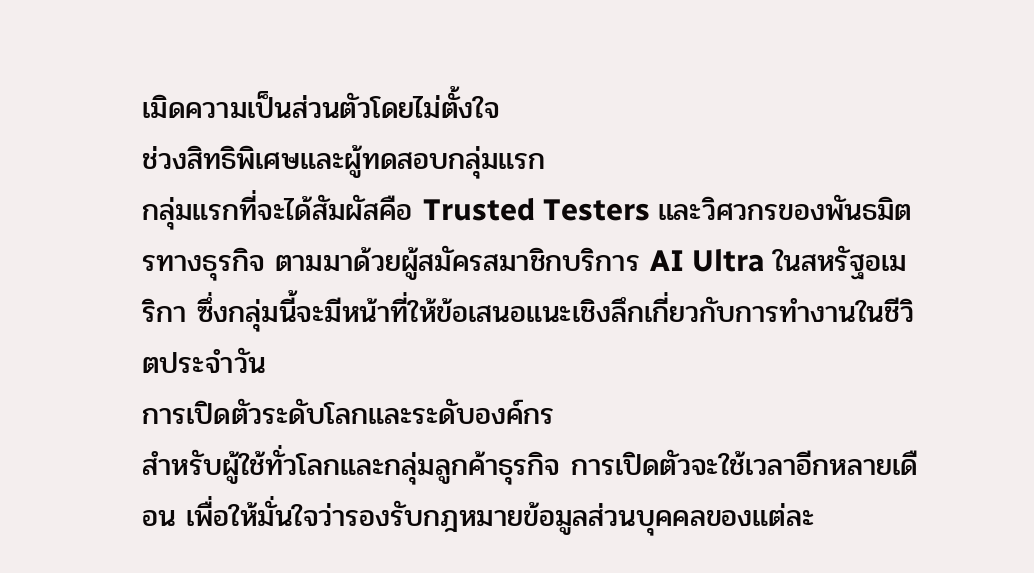เมิดความเป็นส่วนตัวโดยไม่ตั้งใจ
ช่วงสิทธิพิเศษและผู้ทดสอบกลุ่มแรก
กลุ่มแรกที่จะได้สัมผัสคือ Trusted Testers และวิศวกรของพันธมิตรทางธุรกิจ ตามมาด้วยผู้สมัครสมาชิกบริการ AI Ultra ในสหรัฐอเมริกา ซึ่งกลุ่มนี้จะมีหน้าที่ให้ข้อเสนอแนะเชิงลึกเกี่ยวกับการทำงานในชีวิตประจำวัน
การเปิดตัวระดับโลกและระดับองค์กร
สำหรับผู้ใช้ทั่วโลกและกลุ่มลูกค้าธุรกิจ การเปิดตัวจะใช้เวลาอีกหลายเดือน เพื่อให้มั่นใจว่ารองรับกฎหมายข้อมูลส่วนบุคคลของแต่ละ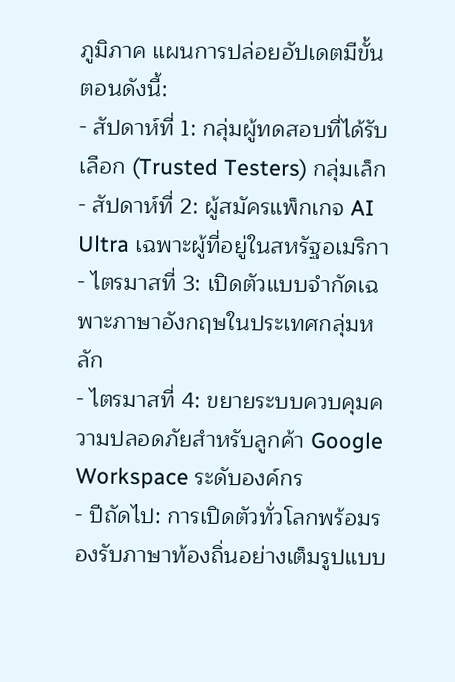ภูมิภาค แผนการปล่อยอัปเดตมีขั้นตอนดังนี้:
- สัปดาห์ที่ 1: กลุ่มผู้ทดสอบที่ได้รับเลือก (Trusted Testers) กลุ่มเล็ก
- สัปดาห์ที่ 2: ผู้สมัครแพ็กเกจ AI Ultra เฉพาะผู้ที่อยู่ในสหรัฐอเมริกา
- ไตรมาสที่ 3: เปิดตัวแบบจำกัดเฉพาะภาษาอังกฤษในประเทศกลุ่มหลัก
- ไตรมาสที่ 4: ขยายระบบควบคุมความปลอดภัยสำหรับลูกค้า Google Workspace ระดับองค์กร
- ปีถัดไป: การเปิดตัวทั่วโลกพร้อมรองรับภาษาท้องถิ่นอย่างเต็มรูปแบบ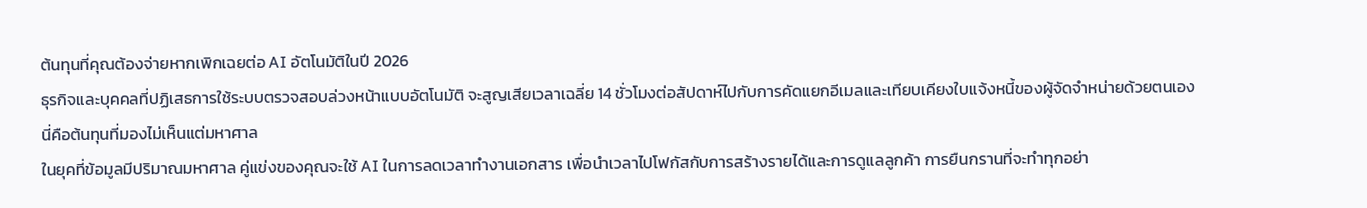ต้นทุนที่คุณต้องจ่ายหากเพิกเฉยต่อ AI อัตโนมัติในปี 2026
ธุรกิจและบุคคลที่ปฏิเสธการใช้ระบบตรวจสอบล่วงหน้าแบบอัตโนมัติ จะสูญเสียเวลาเฉลี่ย 14 ชั่วโมงต่อสัปดาห์ไปกับการคัดแยกอีเมลและเทียบเคียงใบแจ้งหนี้ของผู้จัดจำหน่ายด้วยตนเอง นี่คือต้นทุนที่มองไม่เห็นแต่มหาศาล
ในยุคที่ข้อมูลมีปริมาณมหาศาล คู่แข่งของคุณจะใช้ AI ในการลดเวลาทำงานเอกสาร เพื่อนำเวลาไปโฟกัสกับการสร้างรายได้และการดูแลลูกค้า การยืนกรานที่จะทำทุกอย่า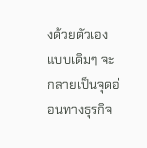งด้วยตัวเองแบบเดิมๆ จะกลายเป็นจุดอ่อนทางธุรกิจ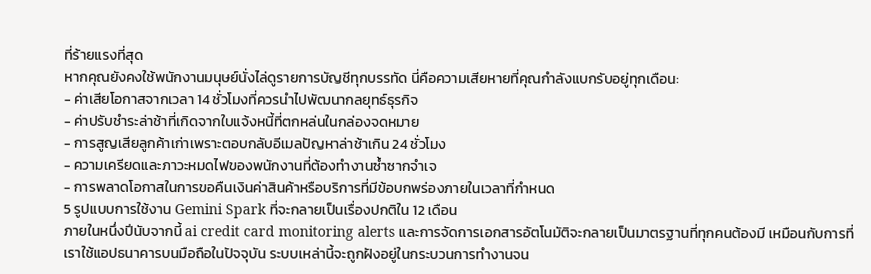ที่ร้ายแรงที่สุด
หากคุณยังคงใช้พนักงานมนุษย์นั่งไล่ดูรายการบัญชีทุกบรรทัด นี่คือความเสียหายที่คุณกำลังแบกรับอยู่ทุกเดือน:
- ค่าเสียโอกาสจากเวลา 14 ชั่วโมงที่ควรนำไปพัฒนากลยุทธ์ธุรกิจ
- ค่าปรับชำระล่าช้าที่เกิดจากใบแจ้งหนี้ที่ตกหล่นในกล่องจดหมาย
- การสูญเสียลูกค้าเก่าเพราะตอบกลับอีเมลปัญหาล่าช้าเกิน 24 ชั่วโมง
- ความเครียดและภาวะหมดไฟของพนักงานที่ต้องทำงานซ้ำซากจำเจ
- การพลาดโอกาสในการขอคืนเงินค่าสินค้าหรือบริการที่มีข้อบกพร่องภายในเวลาที่กำหนด
5 รูปแบบการใช้งาน Gemini Spark ที่จะกลายเป็นเรื่องปกติใน 12 เดือน
ภายในหนึ่งปีนับจากนี้ ai credit card monitoring alerts และการจัดการเอกสารอัตโนมัติจะกลายเป็นมาตรฐานที่ทุกคนต้องมี เหมือนกับการที่เราใช้แอปธนาคารบนมือถือในปัจจุบัน ระบบเหล่านี้จะถูกฝังอยู่ในกระบวนการทำงานจน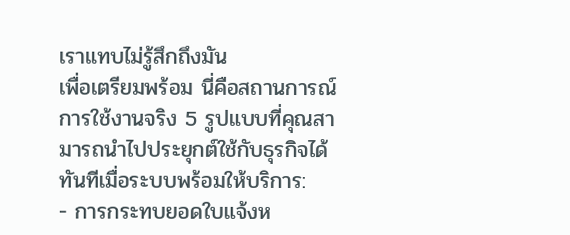เราแทบไม่รู้สึกถึงมัน
เพื่อเตรียมพร้อม นี่คือสถานการณ์การใช้งานจริง 5 รูปแบบที่คุณสามารถนำไปประยุกต์ใช้กับธุรกิจได้ทันทีเมื่อระบบพร้อมให้บริการ:
- การกระทบยอดใบแจ้งห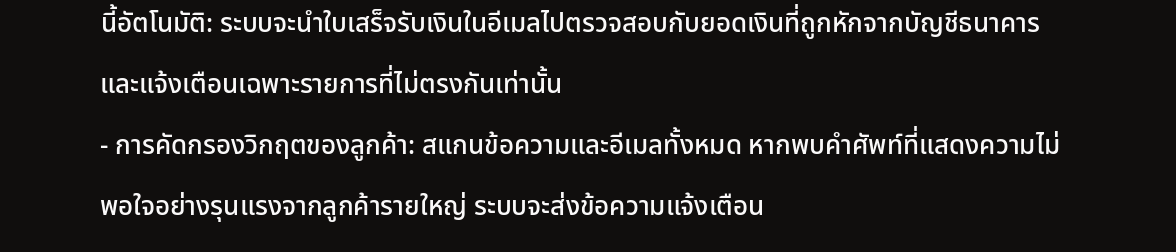นี้อัตโนมัติ: ระบบจะนำใบเสร็จรับเงินในอีเมลไปตรวจสอบกับยอดเงินที่ถูกหักจากบัญชีธนาคาร และแจ้งเตือนเฉพาะรายการที่ไม่ตรงกันเท่านั้น
- การคัดกรองวิกฤตของลูกค้า: สแกนข้อความและอีเมลทั้งหมด หากพบคำศัพท์ที่แสดงความไม่พอใจอย่างรุนแรงจากลูกค้ารายใหญ่ ระบบจะส่งข้อความแจ้งเตือน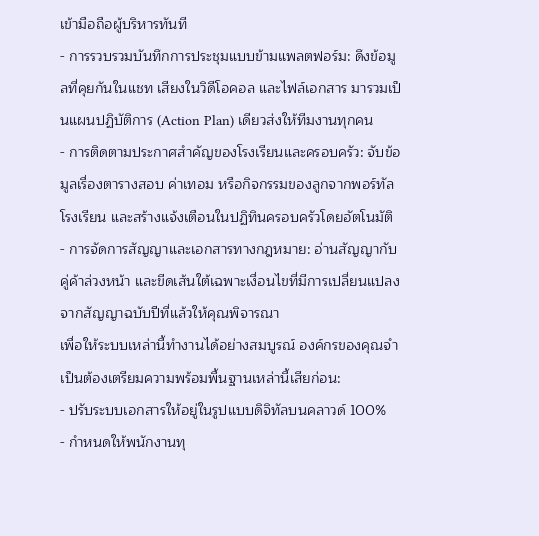เข้ามือถือผู้บริหารทันที
- การรวบรวมบันทึกการประชุมแบบข้ามแพลตฟอร์ม: ดึงข้อมูลที่คุยกันในแชท เสียงในวิดีโอคอล และไฟล์เอกสาร มารวมเป็นแผนปฏิบัติการ (Action Plan) เดียวส่งให้ทีมงานทุกคน
- การติดตามประกาศสำคัญของโรงเรียนและครอบครัว: จับข้อมูลเรื่องตารางสอบ ค่าเทอม หรือกิจกรรมของลูกจากพอร์ทัลโรงเรียน และสร้างแจ้งเตือนในปฏิทินครอบครัวโดยอัตโนมัติ
- การจัดการสัญญาและเอกสารทางกฎหมาย: อ่านสัญญากับคู่ค้าล่วงหน้า และขีดเส้นใต้เฉพาะเงื่อนไขที่มีการเปลี่ยนแปลงจากสัญญาฉบับปีที่แล้วให้คุณพิจารณา
เพื่อให้ระบบเหล่านี้ทำงานได้อย่างสมบูรณ์ องค์กรของคุณจำเป็นต้องเตรียมความพร้อมพื้นฐานเหล่านี้เสียก่อน:
- ปรับระบบเอกสารให้อยู่ในรูปแบบดิจิทัลบนคลาวด์ 100%
- กำหนดให้พนักงานทุ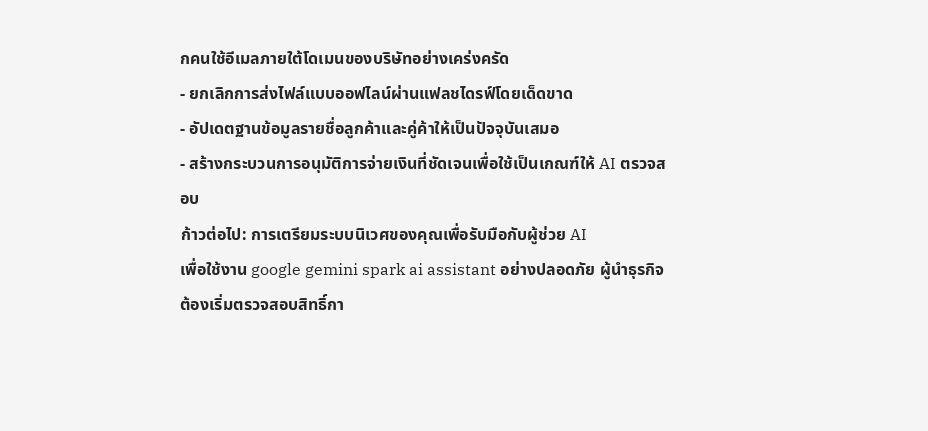กคนใช้อีเมลภายใต้โดเมนของบริษัทอย่างเคร่งครัด
- ยกเลิกการส่งไฟล์แบบออฟไลน์ผ่านแฟลชไดรฟ์โดยเด็ดขาด
- อัปเดตฐานข้อมูลรายชื่อลูกค้าและคู่ค้าให้เป็นปัจจุบันเสมอ
- สร้างกระบวนการอนุมัติการจ่ายเงินที่ชัดเจนเพื่อใช้เป็นเกณฑ์ให้ AI ตรวจสอบ
ก้าวต่อไป: การเตรียมระบบนิเวศของคุณเพื่อรับมือกับผู้ช่วย AI
เพื่อใช้งาน google gemini spark ai assistant อย่างปลอดภัย ผู้นำธุรกิจต้องเริ่มตรวจสอบสิทธิ์กา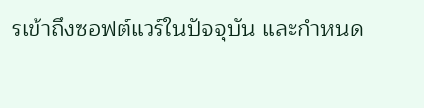รเข้าถึงซอฟต์แวร์ในปัจจุบัน และกำหนด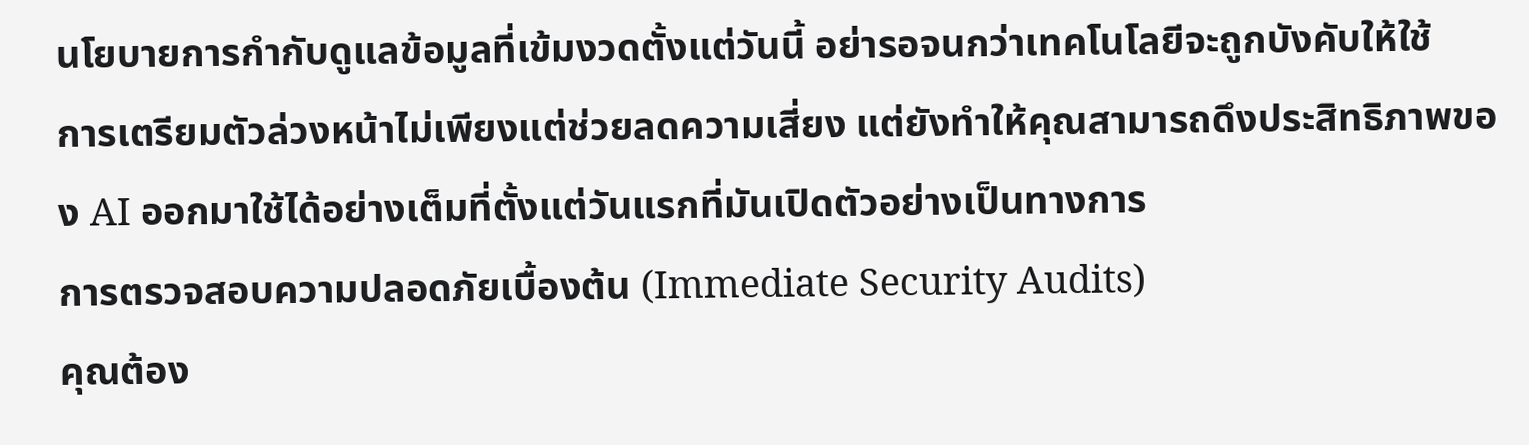นโยบายการกำกับดูแลข้อมูลที่เข้มงวดตั้งแต่วันนี้ อย่ารอจนกว่าเทคโนโลยีจะถูกบังคับให้ใช้
การเตรียมตัวล่วงหน้าไม่เพียงแต่ช่วยลดความเสี่ยง แต่ยังทำให้คุณสามารถดึงประสิทธิภาพของ AI ออกมาใช้ได้อย่างเต็มที่ตั้งแต่วันแรกที่มันเปิดตัวอย่างเป็นทางการ
การตรวจสอบความปลอดภัยเบื้องต้น (Immediate Security Audits)
คุณต้อง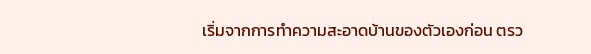เริ่มจากการทำความสะอาดบ้านของตัวเองก่อน ตรว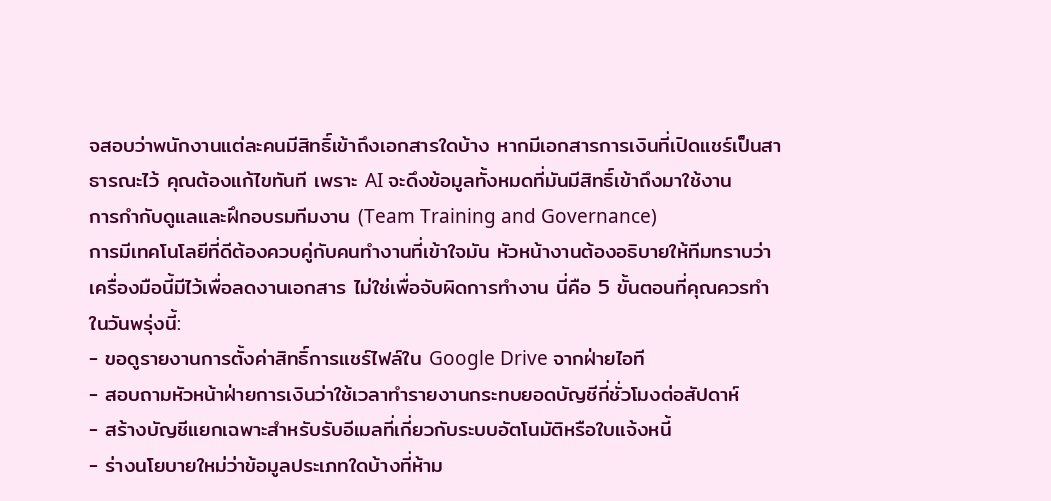จสอบว่าพนักงานแต่ละคนมีสิทธิ์เข้าถึงเอกสารใดบ้าง หากมีเอกสารการเงินที่เปิดแชร์เป็นสาธารณะไว้ คุณต้องแก้ไขทันที เพราะ AI จะดึงข้อมูลทั้งหมดที่มันมีสิทธิ์เข้าถึงมาใช้งาน
การกำกับดูแลและฝึกอบรมทีมงาน (Team Training and Governance)
การมีเทคโนโลยีที่ดีต้องควบคู่กับคนทำงานที่เข้าใจมัน หัวหน้างานต้องอธิบายให้ทีมทราบว่าเครื่องมือนี้มีไว้เพื่อลดงานเอกสาร ไม่ใช่เพื่อจับผิดการทำงาน นี่คือ 5 ขั้นตอนที่คุณควรทำในวันพรุ่งนี้:
- ขอดูรายงานการตั้งค่าสิทธิ์การแชร์ไฟล์ใน Google Drive จากฝ่ายไอที
- สอบถามหัวหน้าฝ่ายการเงินว่าใช้เวลาทำรายงานกระทบยอดบัญชีกี่ชั่วโมงต่อสัปดาห์
- สร้างบัญชีแยกเฉพาะสำหรับรับอีเมลที่เกี่ยวกับระบบอัตโนมัติหรือใบแจ้งหนี้
- ร่างนโยบายใหม่ว่าข้อมูลประเภทใดบ้างที่ห้าม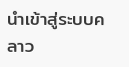นำเข้าสู่ระบบคลาว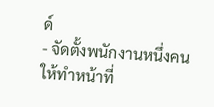ด์
- จัดตั้งพนักงานหนึ่งคนให้ทำหน้าที่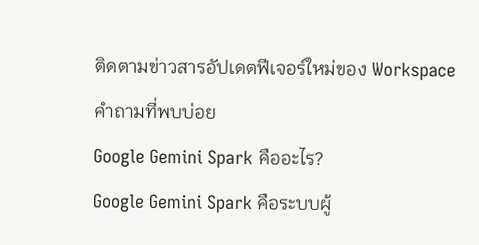ติดตามข่าวสารอัปเดตฟีเจอร์ใหม่ของ Workspace
คำถามที่พบบ่อย
Google Gemini Spark คืออะไร?
Google Gemini Spark คือระบบผู้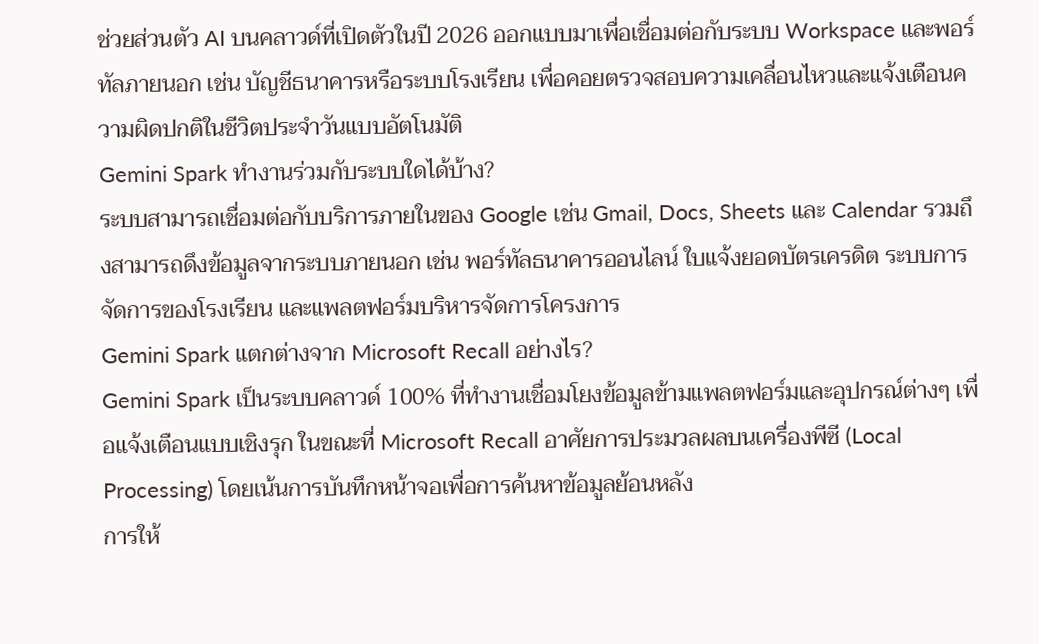ช่วยส่วนตัว AI บนคลาวด์ที่เปิดตัวในปี 2026 ออกแบบมาเพื่อเชื่อมต่อกับระบบ Workspace และพอร์ทัลภายนอก เช่น บัญชีธนาคารหรือระบบโรงเรียน เพื่อคอยตรวจสอบความเคลื่อนไหวและแจ้งเตือนความผิดปกติในชีวิตประจำวันแบบอัตโนมัติ
Gemini Spark ทำงานร่วมกับระบบใดได้บ้าง?
ระบบสามารถเชื่อมต่อกับบริการภายในของ Google เช่น Gmail, Docs, Sheets และ Calendar รวมถึงสามารถดึงข้อมูลจากระบบภายนอก เช่น พอร์ทัลธนาคารออนไลน์ ใบแจ้งยอดบัตรเครดิต ระบบการจัดการของโรงเรียน และแพลตฟอร์มบริหารจัดการโครงการ
Gemini Spark แตกต่างจาก Microsoft Recall อย่างไร?
Gemini Spark เป็นระบบคลาวด์ 100% ที่ทำงานเชื่อมโยงข้อมูลข้ามแพลตฟอร์มและอุปกรณ์ต่างๆ เพื่อแจ้งเตือนแบบเชิงรุก ในขณะที่ Microsoft Recall อาศัยการประมวลผลบนเครื่องพีซี (Local Processing) โดยเน้นการบันทึกหน้าจอเพื่อการค้นหาข้อมูลย้อนหลัง
การให้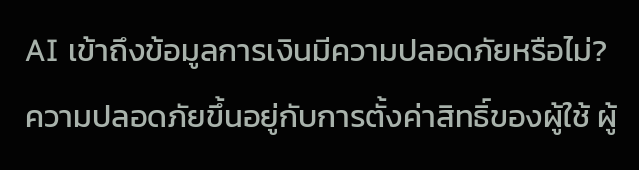AI เข้าถึงข้อมูลการเงินมีความปลอดภัยหรือไม่?
ความปลอดภัยขึ้นอยู่กับการตั้งค่าสิทธิ์ของผู้ใช้ ผู้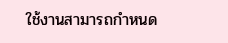ใช้งานสามารถกำหนด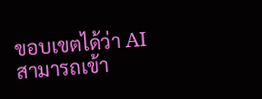ขอบเขตได้ว่า AI สามารถเข้า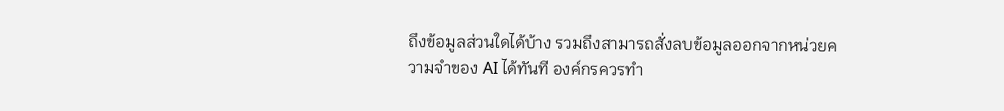ถึงข้อมูลส่วนใดได้บ้าง รวมถึงสามารถสั่งลบข้อมูลออกจากหน่วยความจำของ AI ได้ทันที องค์กรควรทำ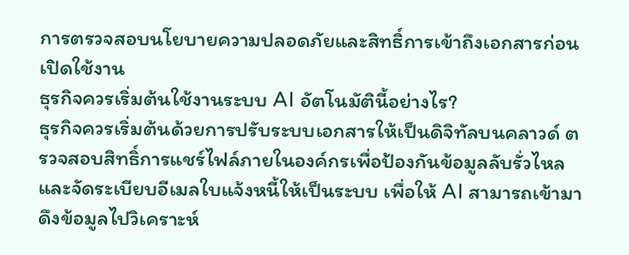การตรวจสอบนโยบายความปลอดภัยและสิทธิ์การเข้าถึงเอกสารก่อนเปิดใช้งาน
ธุรกิจควรเริ่มต้นใช้งานระบบ AI อัตโนมัตินี้อย่างไร?
ธุรกิจควรเริ่มต้นด้วยการปรับระบบเอกสารให้เป็นดิจิทัลบนคลาวด์ ตรวจสอบสิทธิ์การแชร์ไฟล์ภายในองค์กรเพื่อป้องกันข้อมูลลับรั่วไหล และจัดระเบียบอีเมลใบแจ้งหนี้ให้เป็นระบบ เพื่อให้ AI สามารถเข้ามาดึงข้อมูลไปวิเคราะห์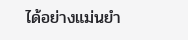ได้อย่างแม่นยำ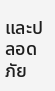และปลอดภัย